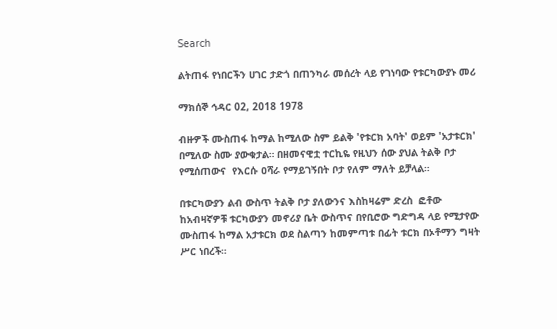Search

ልትጠፋ የነበርችን ሀገር ታድጎ በጠንካራ መሰረት ላይ የገነባው የቱርካውያኑ መሪ

ማክሰኞ ኅዳር 02, 2018 1978

ብዙዎች ሙስጠፋ ከማል ከሚለው ስም ይልቅ 'የቱርክ አባት' ወይም 'አታቱርክ' በሚለው ስሙ ያውቁታል። በዘመናዊቷ ተርኪዬ የዚህን ሰው ያህል ትልቅ ቦታ የሚሰጠውና  የእርሱ ዐሻራ የማይገኝበት ቦታ የለም ማለት ይቻላል።

በቱርካውያን ልብ ውስጥ ትልቅ ቦታ ያለውንና እስከዛሬም ድረስ  ፎቶው ከአብዛኛዎቹ ቱርካውያን መኖሪያ ቤት ውስጥና በየቢሮው ግድግዳ ላይ የሚታየው ሙስጠፋ ከማል አታቱርክ ወደ ስልጣን ከመምጣቱ በፊት ቱርክ በኦቶማን ግዛት ሥር ነበረች።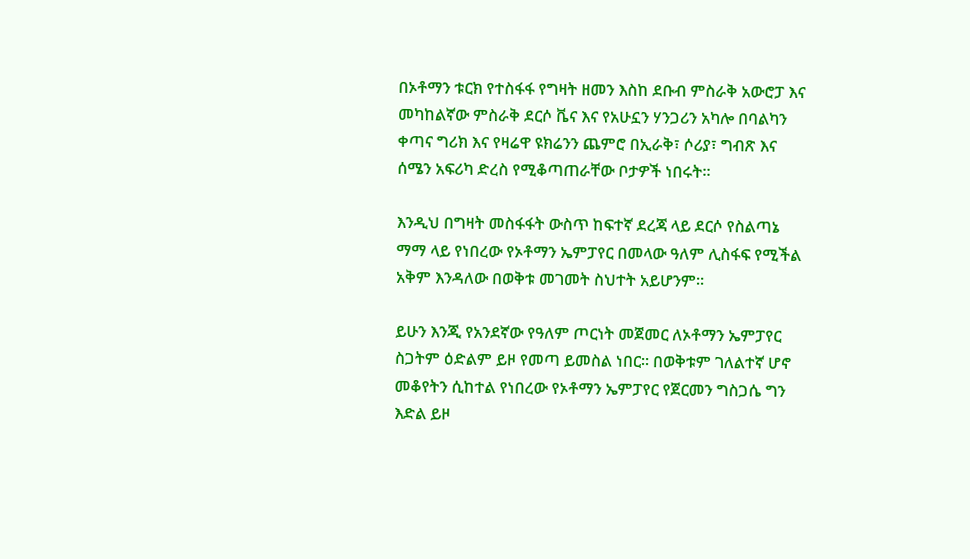በኦቶማን ቱርክ የተስፋፋ የግዛት ዘመን እስከ ደቡብ ምስራቅ አውሮፓ እና መካከልኛው ምስራቅ ደርሶ ቬና እና የአሁኗን ሃንጋሪን አካሎ በባልካን ቀጣና ግሪክ እና የዛሬዋ ዩክሬንን ጨምሮ በኢራቅ፣ ሶሪያ፣ ግብጽ እና ሰሜን አፍሪካ ድረስ የሚቆጣጠራቸው ቦታዎች ነበሩት።

እንዲህ በግዛት መስፋፋት ውስጥ ከፍተኛ ደረጃ ላይ ደርሶ የስልጣኔ ማማ ላይ የነበረው የኦቶማን ኤምፓየር በመላው ዓለም ሊስፋፍ የሚችል አቅም እንዳለው በወቅቱ መገመት ስህተት አይሆንም።

ይሁን እንጂ የአንደኛው የዓለም ጦርነት መጀመር ለኦቶማን ኤምፓየር ስጋትም ዕድልም ይዞ የመጣ ይመስል ነበር። በወቅቱም ገለልተኛ ሆኖ መቆየትን ሲከተል የነበረው የኦቶማን ኤምፓየር የጀርመን ግስጋሴ ግን እድል ይዞ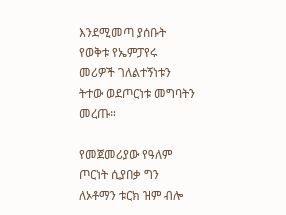እንደሚመጣ ያሰቡት የወቅቱ የኤምፓየሩ መሪዎች ገለልተኝነቱን ትተው ወደጦርነቱ መግባትን መረጡ።

የመጀመሪያው የዓለም ጦርነት ሲያበቃ ግን ለኦቶማን ቱርክ ዝም ብሎ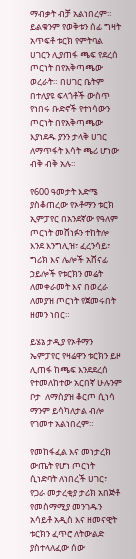ማብቃት ብቻ አልነበረም። ይልቁንም የወቅቱን ሰፊ ግዛት አጥፍቶ ቱርክ የምትባል ሀገርን ሊያጠፋ ጫፍ የደረሰ ጦርነት በየአቅጣጫው ወረራት። በሀገር ቤትም በተለያዩ ፍላጎቶች ውስጥ የነበሩ ቡድኖች የተነሳውን ጦርነት በየአቅጣጫው እያነደዱ ያንን ታላቅ ሀገር ለማጥፋት እሳት ጫሪ ሆነው ብቅ ብቅ አሉ።

የ600 ዓመታት እድሜ ያስቆጠረው የኦቶማን ቱርክ ኢምፓየር በአንደኛው የዓለም ጦርነት መሸነፉን ተከትሎ እንደ እንግሊዝ፣ ፈረንሳይ፣ ግሪክ እና ሌሎች አሸናፊ ኃይሎች የቱርክን መሬት ለመቀራመት እና በወረራ ለመያዝ ጦርነት የጀመሩበት ዘመን ነበር።

ይሄኔ ታዲያ የኦቶማን ኤምፓየር የዛሬዋን ቱርክን ይዞ ሊጠፋ ከጫፍ እንደደረሰ የተመለከተው አርበኛ ሁሉንም ቦታ  ለማስያዝ ቆርጦ ሲነሳ ማንም ይሳካለታል ብሎ የገመተ አልነበረም።

የመከፋፈል እና መነታረክ ውጤት የሆነ ጦርነት ሲነድባት ለነበረች ሀገር፣ የጋራ መታረቂያ ታሪክ አበጅቶ የመስማሚያ መንገዱን አሳይቶ አዲስ እና ዘመናዊት ቱርክን ፈጥሮ ለትውልድ ያስተላለፈው ሰው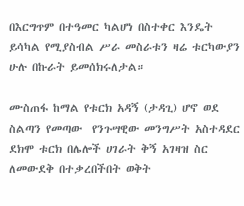በእርግጥም በተዓመር ካልሆነ በስተቀር እንዴት ይሳካል የሚያስብል ሥራ መስራቱን ዛሬ ቱርካውያን ሁሉ በኩራት ይመሰክሩለታል።

ሙስጠፋ ከማል የቱርክ አዳኝ (ታዳጊ) ሆኖ ወደ ስልጣን የመጣው  የንጉሣዊው መንግሥት አስተዳደር ደክሞ ቱርክ በሌሎች ሀገራት ቅኝ አገዛዝ ስር ለመውደቅ በተቃረበችበት ወቅት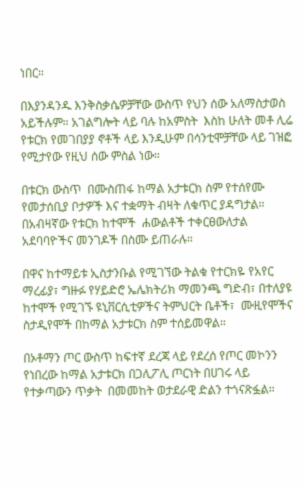ነበር።

በእያንዳንዱ እንቅስቃሴዎቻቸው ውስጥ የህን ሰው አለማስታወስ አይችሉም። አገልግሎት ላይ ባሉ ከአምስት  እስከ ሁለት መቶ ሊሬ የቱርክ የመገበያያ ኖቶች ላይ እንዲሁም በሳንቲሞቻቸው ላይ ገዝፎ የሚታየው የዚህ ሰው ምስል ነው።

በቱርክ ውስጥ  በሙስጠፋ ከማል አታቱርክ ስም የተሰየሙ የመታሰቢያ ቦታዎች እና ተቋማት ብዛት ለቁጥር ያዳግታል። በአብዛኛው የቱርክ ከተሞች  ሐውልቶች ተቀርፀውለታል አደባባዮችና መንገዶች በስሙ ይጠራሉ።

በዋና ከተማይቱ ኢስታንቡል የሚገኘው ትልቁ የተርክዬ የአየር ማረፊያ፣ ግዙፉ የሃይድሮ ኤሌክትሪክ ማመንጫ ግድብ፣ በተለያዩ ከተሞች የሚገኙ ዩኒቨርሲቲዎችና ትምህርት ቤቶች፣  ሙዚየሞችና ስታዲየሞች በከማል አታቱርክ ስም ተሰይመዋል።

በኦቶማን ጦር ውስጥ ከፍተኛ ደረጃ ላይ የደረሰ የጦር መኮንን የነበረው ከማል አታቱርክ በጋሊፖሊ ጦርነት በሀገሩ ላይ የተቃጣውን ጥቃት  በመመከት ወታደራዊ ድልን ተጎናጽፏል።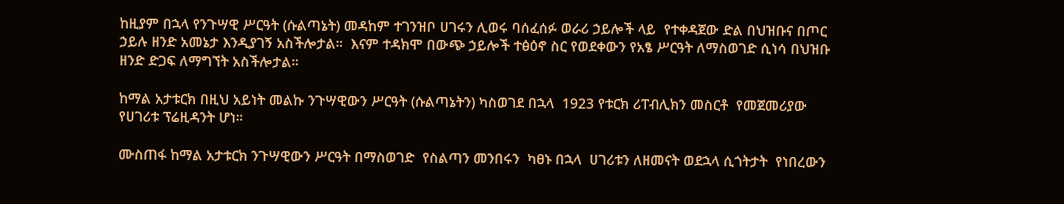ከዚያም በኋላ የንጉሣዊ ሥርዓት (ሱልጣኔት) መዳከም ተገንዝቦ ሀገሩን ሊወሩ ባሰፈሰፉ ወራሪ ኃይሎች ላይ  የተቀዳጀው ድል በህዝቡና በጦር ኃይሉ ዘንድ አመኔታ እንዲያገኝ አስችሎታል።  እናም ተዳክሞ በውጭ ኃይሎች ተፅዕኖ ስር የወደቀውን የአፄ ሥርዓት ለማስወገድ ሲነሳ በህዝቡ ዘንድ ድጋፍ ለማግኘት አስችሎታል።

ከማል አታቱርክ በዚህ አይነት መልኩ ንጉሣዊውን ሥርዓት (ሱልጣኔትን) ካስወገደ በኋላ  1923 የቱርክ ሪፐብሊክን መስርቶ  የመጀመሪያው የሀገሪቱ ፕሬዚዳንት ሆነ።

ሙስጠፋ ከማል አታቱርክ ንጉሣዊውን ሥርዓት በማስወገድ  የስልጣን መንበሩን  ካፀኑ በኋላ  ሀገሪቱን ለዘመናት ወደኋላ ሲጎትታት  የነበረውን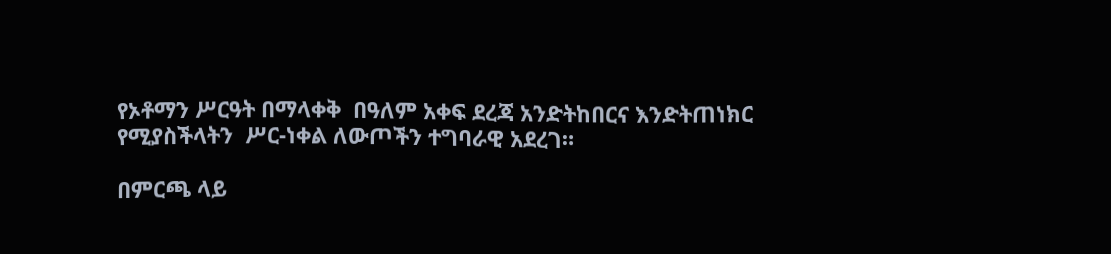የኦቶማን ሥርዓት በማላቀቅ  በዓለም አቀፍ ደረጃ አንድትከበርና እንድትጠነክር የሚያስችላትን  ሥር-ነቀል ለውጦችን ተግባራዊ አደረገ።

በምርጫ ላይ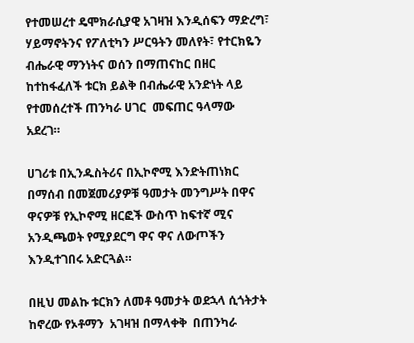የተመሠረተ ዴሞክራሲያዊ አገዛዝ እንዲሰፍን ማድረግ፣ ሃይማኖትንና የፖለቲካን ሥርዓትን መለየት፣ የተርክዬን ብሔራዊ ማንነትና ወሰን በማጠናከር በዘር ከተከፋፈለች ቱርክ ይልቅ በብሔራዊ አንድነት ላይ የተመሰረተች ጠንካራ ሀገር  መፍጠር ዓላማው አደረገ።

ሀገሪቱ በኢንዱስትሪና በኢኮኖሚ እንድትጠነክር በማሰብ በመጀመሪያዎቹ ዓመታት መንግሥት በዋና ዋናዎቹ የኢኮኖሚ ዘርፎች ውስጥ ከፍተኛ ሚና አንዲጫወት የሚያደርግ ዋና ዋና ለውጦችን እንዲተገበሩ አድርጓል።

በዚህ መልኩ ቱርክን ለመቶ ዓመታት ወደኋላ ሲጎትታት ከኖረው የኦቶማን  አገዛዝ በማላቀቅ  በጠንካራ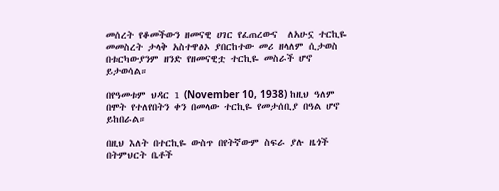መሰረት የቆመችውን ዘመናዊ ሀገር የፈጠረውና  ለአሁኗ ተርኪዬ መመስረት ታላቅ አስተዋፅኦ ያበርከተው መሪ ዘላለም ሲታወስ በቱርካውያንም ዘንድ የዘመናዊቷ ተርኪዬ መስራች ሆኖ ይታወሳል።

በየዓመቱም ህዳር 1 (November 10, 1938) ከዚህ ዓለም በሞት የተለየበትን ቀን በመላው ተርኪዬ የመታሰቢያ በዓል ሆኖ ይከበራል።

በዚህ እለት በተርኪዬ ውስጥ በየትኛውም ስፍራ ያሉ ዜጎች በትምህርት ቤቶች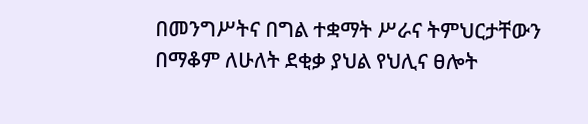በመንግሥትና በግል ተቋማት ሥራና ትምህርታቸውን በማቆም ለሁለት ደቂቃ ያህል የህሊና ፀሎት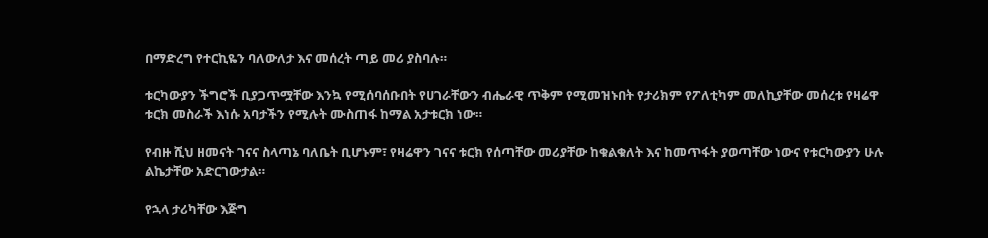በማድረግ የተርኪዬን ባለውለታ እና መሰረት ጣይ መሪ ያስባሉ።

ቱርካውያን ችግሮች ቢያጋጥሟቸው እንኳ የሚሰባሰቡበት የሀገራቸውን ብሔራዊ ጥቅም የሚመዝኑበት የታሪክም የፖለቲካም መለኪያቸው መሰረቱ የዛሬዋ ቱርክ መስራች እነሱ አባታችን የሚሉት ሙስጠፋ ከማል አታቱርክ ነው።

የብዙ ሺህ ዘመናት ገናና ስላጣኔ ባለቤት ቢሆኑም፣ የዛሬዋን ገናና ቱርክ የሰጣቸው መሪያቸው ከቁልቁለት እና ከመጥፋት ያወጣቸው ነውና የቱርካውያን ሁሉ ልኬታቸው አድርገውታል።

የኋላ ታሪካቸው እጅግ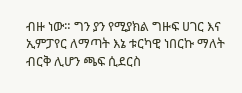ብዙ ነው። ግን ያን የሚያክል ግዙፍ ሀገር እና ኢምፓየር ለማጣት እኔ ቱርካዊ ነበርኩ ማለት ብርቅ ሊሆን ጫፍ ሲደርስ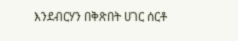እንደብርሃን በቅጽበት ሀገር ሰርቶ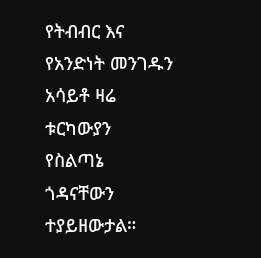የትብብር እና የአንድነት መንገዱን አሳይቶ ዛሬ ቱርካውያን የስልጣኔ ጎዳናቸውን ተያይዘውታል።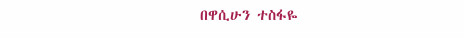በዋሲሁን ተስፋዬ